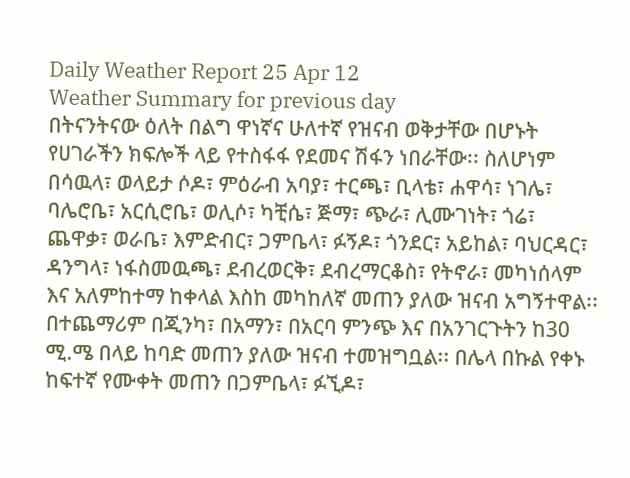Daily Weather Report 25 Apr 12
Weather Summary for previous day
በትናንትናው ዕለት በልግ ዋነኛና ሁለተኛ የዝናብ ወቅታቸው በሆኑት የሀገራችን ክፍሎች ላይ የተስፋፋ የደመና ሽፋን ነበራቸው፡፡ ስለሆነም በሳዉላ፣ ወላይታ ሶዶ፣ ምዕራብ አባያ፣ ተርጫ፣ ቢላቴ፣ ሐዋሳ፣ ነገሌ፣ ባሌሮቤ፣ አርሲሮቤ፣ ወሊሶ፣ ካቺሴ፣ ጅማ፣ ጭራ፣ ሊሙገነት፣ ጎሬ፣ ጨዋቃ፣ ወራቤ፣ እምድብር፣ ጋምቤላ፣ ፉኝዶ፣ ጎንደር፣ አይከል፣ ባህርዳር፣ ዳንግላ፣ ነፋስመዉጫ፣ ደብረወርቅ፣ ደብረማርቆስ፣ የትኖራ፣ መካነሰላም እና አለምከተማ ከቀላል እስከ መካከለኛ መጠን ያለው ዝናብ አግኝተዋል፡፡ በተጨማሪም በጂንካ፣ በአማን፣ በአርባ ምንጭ እና በአንገርጉትን ከ30 ሚ.ሜ በላይ ከባድ መጠን ያለው ዝናብ ተመዝግቧል፡፡ በሌላ በኩል የቀኑ ከፍተኛ የሙቀት መጠን በጋምቤላ፣ ፉኚዶ፣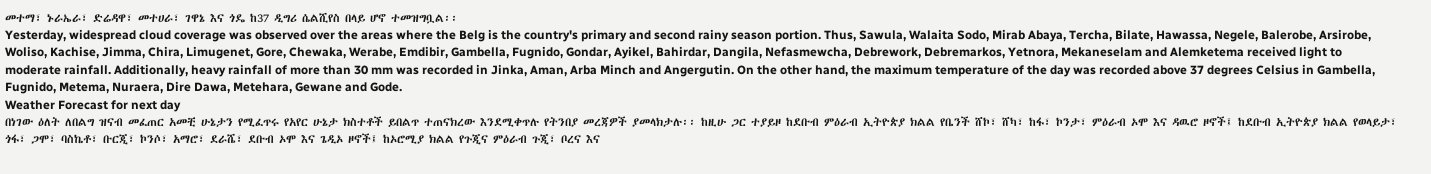መተማ፣ ኑራኤራ፣ ድሬዳዋ፣ መተሀራ፣ ገዋኔ እና ጎዴ ከ37 ዲግሪ ሴልሺየስ በላይ ሆኖ ተመዝግቧል፡፡
Yesterday, widespread cloud coverage was observed over the areas where the Belg is the country's primary and second rainy season portion. Thus, Sawula, Walaita Sodo, Mirab Abaya, Tercha, Bilate, Hawassa, Negele, Balerobe, Arsirobe, Woliso, Kachise, Jimma, Chira, Limugenet, Gore, Chewaka, Werabe, Emdibir, Gambella, Fugnido, Gondar, Ayikel, Bahirdar, Dangila, Nefasmewcha, Debrework, Debremarkos, Yetnora, Mekaneselam and Alemketema received light to moderate rainfall. Additionally, heavy rainfall of more than 30 mm was recorded in Jinka, Aman, Arba Minch and Angergutin. On the other hand, the maximum temperature of the day was recorded above 37 degrees Celsius in Gambella, Fugnido, Metema, Nuraera, Dire Dawa, Metehara, Gewane and Gode.
Weather Forecast for next day
በነገው ዕለት ለበልግ ዝናብ መፈጠር አመቺ ሁኔታን የሚፈጥሩ የአየር ሁኔታ ክስተቶች ይበልጥ ተጠናክረው እንደሚቀጥሉ የትንበያ መረጃዎች ያመላክታሉ፡፡ ከዚሁ ጋር ተያይዞ ከደቡብ ምዕራብ ኢትዮጵያ ክልል የቤንች ሸኮ፣ ሸካ፣ ከፋ፣ ኮንታ፣ ምዕራብ ኦሞ እና ዳዉሮ ዞኖች፤ ከደቡብ ኢትዮጵያ ክልል የወላይታ፣ ጎፋ፣ ጋሞ፣ ባስኬቶ፣ ቡርጂ፣ ኮንሶ፣ አማሮ፣ ደራሼ፣ ደቡብ ኦሞ እና ጌዲኦ ዞኖች፤ ከኦሮሚያ ክልል የጉጂና ምዕራብ ጉጂ፣ ቦረና እና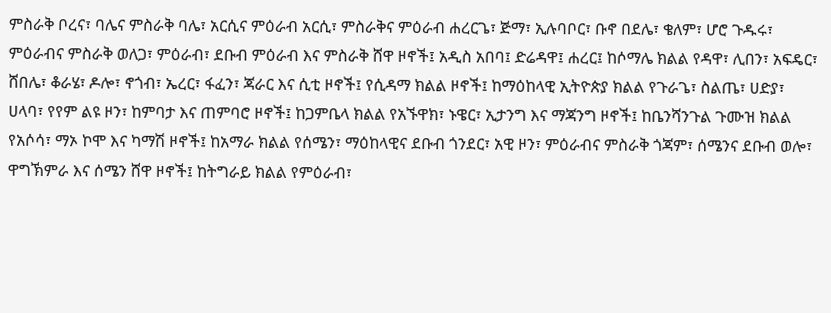ምስራቅ ቦረና፣ ባሌና ምስራቅ ባሌ፣ አርሲና ምዕራብ አርሲ፣ ምስራቅና ምዕራብ ሐረርጌ፣ ጅማ፣ ኢሉባቦር፣ ቡኖ በደሌ፣ ቄለም፣ ሆሮ ጉዱሩ፣ ምዕራብና ምስራቅ ወለጋ፣ ምዕራብ፣ ደቡብ ምዕራብ እና ምስራቅ ሸዋ ዞኖች፤ አዲስ አበባ፤ ድሬዳዋ፤ ሐረር፤ ከሶማሌ ክልል የዳዋ፣ ሊበን፣ አፍዴር፣ ሸበሌ፣ ቆራሄ፣ ዶሎ፣ ኖጎብ፣ ኤረር፣ ፋፈን፣ ጃራር እና ሲቲ ዞኖች፤ የሲዳማ ክልል ዞኖች፤ ከማዕከላዊ ኢትዮጵያ ክልል የጉራጌ፣ ስልጤ፣ ሀድያ፣ ሀላባ፣ የየም ልዩ ዞን፣ ከምባታ እና ጠምባሮ ዞኖች፤ ከጋምቤላ ክልል የአኙዋክ፣ ኑዌር፣ ኢታንግ እና ማጃንግ ዞኖች፤ ከቤንሻንጉል ጉሙዝ ክልል የአሶሳ፣ ማኦ ኮሞ እና ካማሽ ዞኖች፤ ከአማራ ክልል የሰሜን፣ ማዕከላዊና ደቡብ ጎንደር፣ አዊ ዞን፣ ምዕራብና ምስራቅ ጎጃም፣ ሰሜንና ደቡብ ወሎ፣ ዋግኽምራ እና ሰሜን ሸዋ ዞኖች፤ ከትግራይ ክልል የምዕራብ፣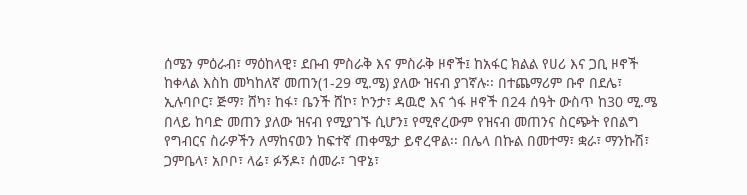ሰሜን ምዕራብ፣ ማዕከላዊ፣ ደቡብ ምስራቅ እና ምስራቅ ዞኖች፤ ከአፋር ክልል የሀሪ እና ጋቢ ዞኖች ከቀላል እስከ መካከለኛ መጠን(1-29 ሚ.ሜ) ያለው ዝናብ ያገኛሉ፡፡ በተጨማሪም ቡኖ በደሌ፣ ኢሉባቦር፣ ጅማ፣ ሸካ፣ ከፋ፣ ቤንች ሸኮ፣ ኮንታ፣ ዳዉሮ እና ጎፋ ዞኖች በ24 ሰዓት ውስጥ ከ30 ሚ.ሜ በላይ ከባድ መጠን ያለው ዝናብ የሚያገኙ ሲሆን፤ የሚኖረውም የዝናብ መጠንና ስርጭት የበልግ የግብርና ስራዎችን ለማከናወን ከፍተኛ ጠቀሜታ ይኖረዋል፡፡ በሌላ በኩል በመተማ፣ ቋራ፣ ማንኩሽ፣ ጋምቤላ፣ አቦቦ፣ ላሬ፣ ፉኝዶ፣ ሰመራ፣ ገዋኔ፣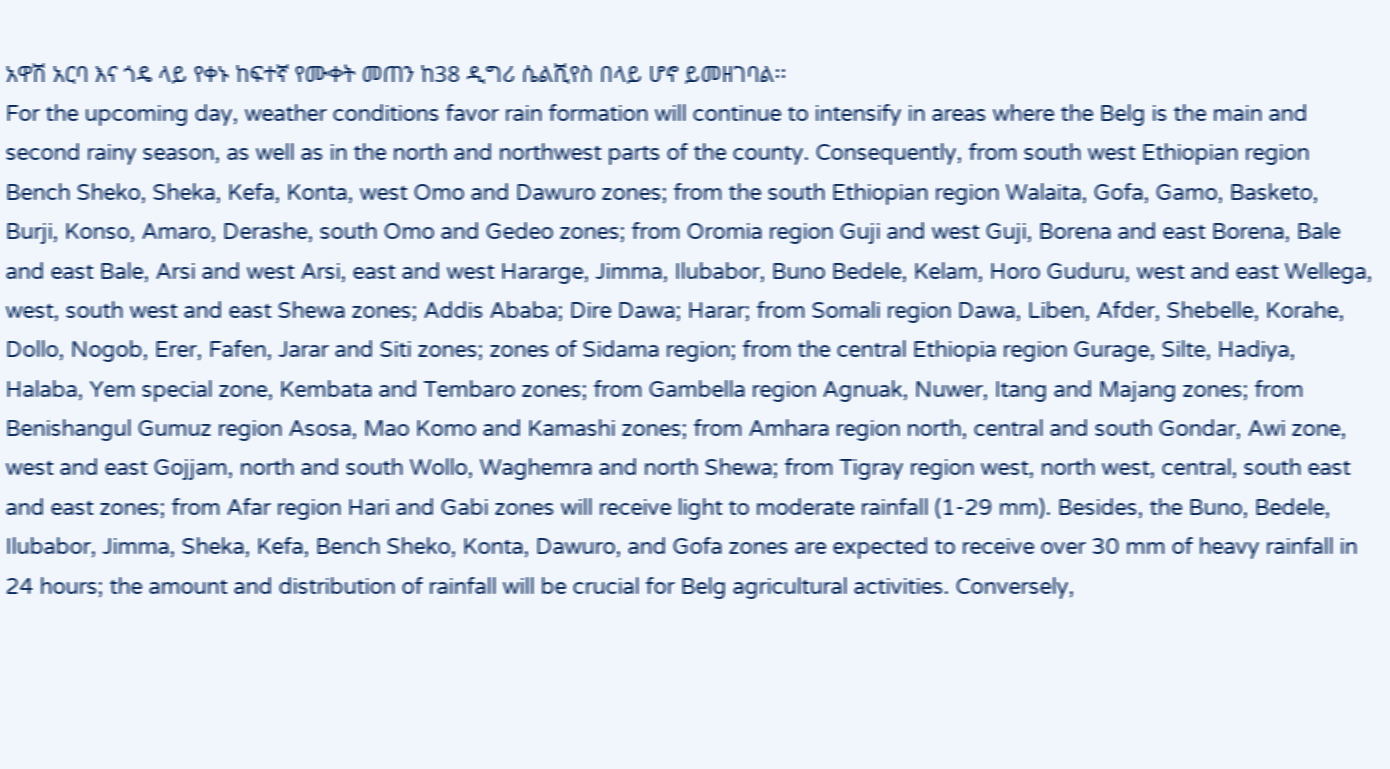አዋሽ አርባ እና ጎዴ ላይ የቀኑ ከፍተኛ የሙቀት መጠን ከ38 ዲግሪ ሴልሺየስ በላይ ሆኖ ይመዘገባል፡፡
For the upcoming day, weather conditions favor rain formation will continue to intensify in areas where the Belg is the main and second rainy season, as well as in the north and northwest parts of the county. Consequently, from south west Ethiopian region Bench Sheko, Sheka, Kefa, Konta, west Omo and Dawuro zones; from the south Ethiopian region Walaita, Gofa, Gamo, Basketo, Burji, Konso, Amaro, Derashe, south Omo and Gedeo zones; from Oromia region Guji and west Guji, Borena and east Borena, Bale and east Bale, Arsi and west Arsi, east and west Hararge, Jimma, Ilubabor, Buno Bedele, Kelam, Horo Guduru, west and east Wellega, west, south west and east Shewa zones; Addis Ababa; Dire Dawa; Harar; from Somali region Dawa, Liben, Afder, Shebelle, Korahe, Dollo, Nogob, Erer, Fafen, Jarar and Siti zones; zones of Sidama region; from the central Ethiopia region Gurage, Silte, Hadiya, Halaba, Yem special zone, Kembata and Tembaro zones; from Gambella region Agnuak, Nuwer, Itang and Majang zones; from Benishangul Gumuz region Asosa, Mao Komo and Kamashi zones; from Amhara region north, central and south Gondar, Awi zone, west and east Gojjam, north and south Wollo, Waghemra and north Shewa; from Tigray region west, north west, central, south east and east zones; from Afar region Hari and Gabi zones will receive light to moderate rainfall (1-29 mm). Besides, the Buno, Bedele, Ilubabor, Jimma, Sheka, Kefa, Bench Sheko, Konta, Dawuro, and Gofa zones are expected to receive over 30 mm of heavy rainfall in 24 hours; the amount and distribution of rainfall will be crucial for Belg agricultural activities. Conversely,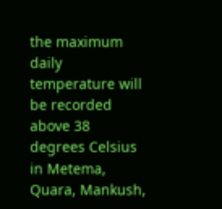the maximum daily temperature will be recorded above 38 degrees Celsius in Metema, Quara, Mankush,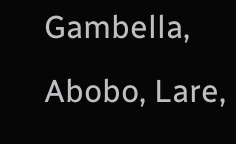Gambella, Abobo, Lare,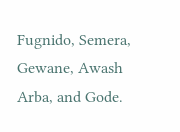Fugnido, Semera, Gewane, Awash Arba, and Gode.